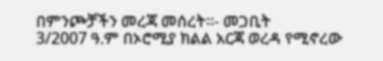በምንጮቻችን መረጃ መሰረት።- መጋቢት
3/2007 ዓ.ም በኦሮሚያ ክልል አርጃ ወረዳ የሚኖረው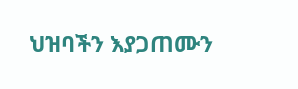ህዝባችን እያጋጠሙን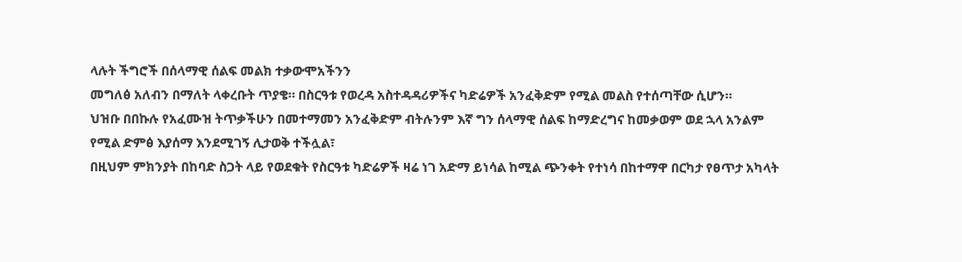ላሉት ችግሮች በሰላማዊ ሰልፍ መልክ ተቃውሞአችንን
መግለፅ አለብን በማለት ላቀረቡት ጥያቄ። በስርዓቱ የወረዳ አስተዳዳሪዎችና ካድሬዎች አንፈቅድም የሚል መልስ የተሰጣቸው ሲሆን።
ህዝቡ በበኩሉ የአፈሙዝ ትጥቃችሁን በመተማመን አንፈቅድም ብትሉንም እኛ ግን ሰላማዊ ሰልፍ ከማድረግና ከመቃወም ወደ ኋላ አንልም
የሚል ድምፅ እያሰማ እንደሚገኝ ሊታወቅ ተችሏል፣
በዚህም ምክንያት በከባድ ስጋት ላይ የወደቁት የስርዓቱ ካድሬዎች ዛሬ ነገ አድማ ይነሳል ከሚል ጭንቀት የተነሳ በከተማዋ በርካታ የፀጥታ አካላት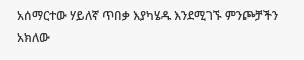አሰማርተው ሃይለኛ ጥበቃ እያካሄዱ እንደሚገኙ ምንጮቻችን አክለው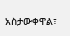አስታውቀዋል፣